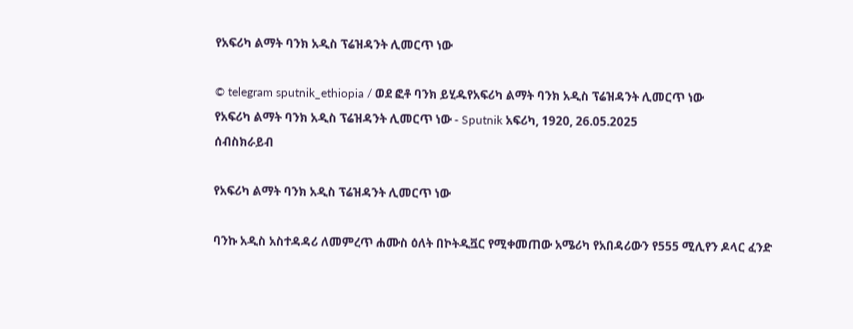የአፍሪካ ልማት ባንክ አዲስ ፕሬዝዳንት ሊመርጥ ነው

© telegram sputnik_ethiopia / ወደ ፎቶ ባንክ ይሂዱየአፍሪካ ልማት ባንክ አዲስ ፕሬዝዳንት ሊመርጥ ነው
የአፍሪካ ልማት ባንክ አዲስ ፕሬዝዳንት ሊመርጥ ነው - Sputnik አፍሪካ, 1920, 26.05.2025
ሰብስክራይብ

የአፍሪካ ልማት ባንክ አዲስ ፕሬዝዳንት ሊመርጥ ነው

ባንኩ አዲስ አስተዳዳሪ ለመምረጥ ሐሙስ ዕለት በኮትዲቯር የሚቀመጠው አሜሪካ የአበዳሪውን የ555 ሚሊየን ዶላር ፈንድ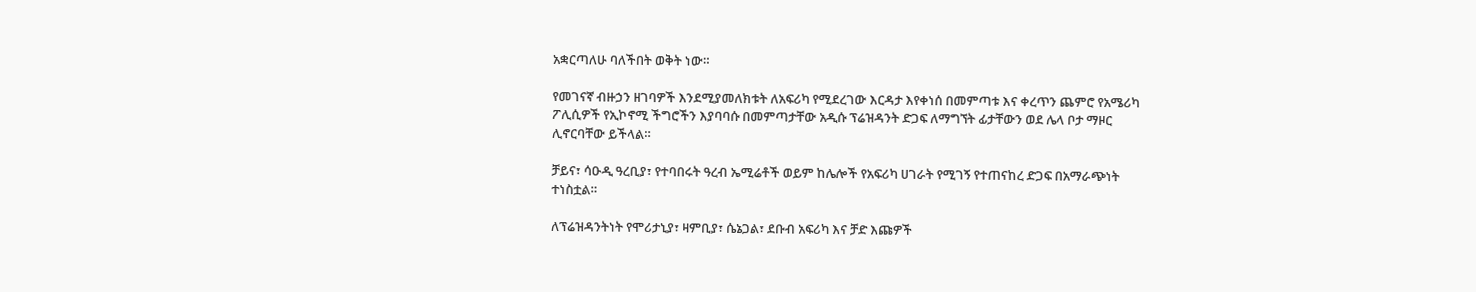አቋርጣለሁ ባለችበት ወቅት ነው።

የመገናኛ ብዙኃን ዘገባዎች እንደሚያመለክቱት ለአፍሪካ የሚደረገው እርዳታ እየቀነሰ በመምጣቱ እና ቀረጥን ጨምሮ የአሜሪካ ፖሊሲዎች የኢኮኖሚ ችግሮችን እያባባሱ በመምጣታቸው አዲሱ ፕሬዝዳንት ድጋፍ ለማግኘት ፊታቸውን ወደ ሌላ ቦታ ማዞር ሊኖርባቸው ይችላል።

ቻይና፣ ሳዑዲ ዓረቢያ፣ የተባበሩት ዓረብ ኤሚሬቶች ወይም ከሌሎች የአፍሪካ ሀገራት የሚገኝ የተጠናከረ ድጋፍ በአማራጭነት ተነስቷል።

ለፕሬዝዳንትነት የሞሪታኒያ፣ ዛምቢያ፣ ሴኔጋል፣ ደቡብ አፍሪካ እና ቻድ እጩዎች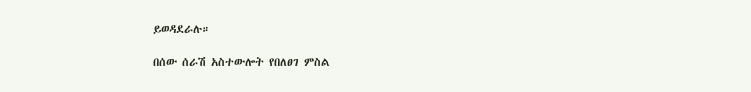ይወዳደራሉ።

በሰው ሰራሽ አስተውሎት የበለፀገ ምስል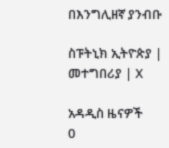በእንግሊዘኛ ያንብቡ

ስፑትኒክ ኢትዮጵያ | መተግበሪያ | X

አዳዲስ ዜናዎች
0